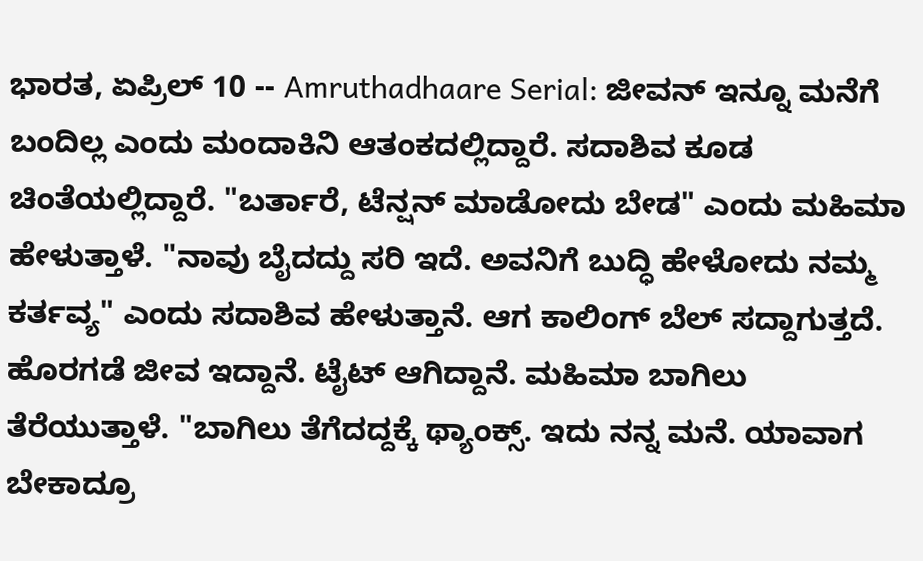ಭಾರತ, ಏಪ್ರಿಲ್ 10 -- Amruthadhaare Serial: ಜೀವನ್ ಇನ್ನೂ ಮನೆಗೆ ಬಂದಿಲ್ಲ ಎಂದು ಮಂದಾಕಿನಿ ಆತಂಕದಲ್ಲಿದ್ದಾರೆ. ಸದಾಶಿವ ಕೂಡ ಚಿಂತೆಯಲ್ಲಿದ್ದಾರೆ. "ಬರ್ತಾರೆ, ಟೆನ್ಷನ್ ಮಾಡೋದು ಬೇಡ" ಎಂದು ಮಹಿಮಾ ಹೇಳುತ್ತಾಳೆ. "ನಾವು ಬೈದದ್ದು ಸರಿ ಇದೆ. ಅವನಿಗೆ ಬುದ್ಧಿ ಹೇಳೋದು ನಮ್ಮ ಕರ್ತವ್ಯ" ಎಂದು ಸದಾಶಿವ ಹೇಳುತ್ತಾನೆ. ಆಗ ಕಾಲಿಂಗ್ ಬೆಲ್ ಸದ್ದಾಗುತ್ತದೆ. ಹೊರಗಡೆ ಜೀವ ಇದ್ದಾನೆ. ಟೈಟ್ ಆಗಿದ್ದಾನೆ. ಮಹಿಮಾ ಬಾಗಿಲು ತೆರೆಯುತ್ತಾಳೆ. "ಬಾಗಿಲು ತೆಗೆದದ್ದಕ್ಕೆ ಥ್ಯಾಂಕ್ಸ್. ಇದು ನನ್ನ ಮನೆ. ಯಾವಾಗ ಬೇಕಾದ್ರೂ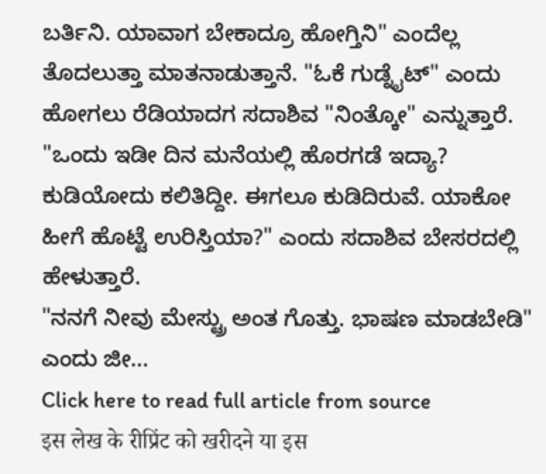ಬರ್ತಿನಿ. ಯಾವಾಗ ಬೇಕಾದ್ರೂ ಹೋಗ್ತಿನಿ" ಎಂದೆಲ್ಲ ತೊದಲುತ್ತಾ ಮಾತನಾಡುತ್ತಾನೆ. "ಓಕೆ ಗುಡ್ನೈಟ್" ಎಂದು ಹೋಗಲು ರೆಡಿಯಾದಗ ಸದಾಶಿವ "ನಿಂತ್ಕೋ" ಎನ್ನುತ್ತಾರೆ. "ಒಂದು ಇಡೀ ದಿನ ಮನೆಯಲ್ಲಿ ಹೊರಗಡೆ ಇದ್ಯಾ? ಕುಡಿಯೋದು ಕಲಿತಿದ್ದೀ. ಈಗಲೂ ಕುಡಿದಿರುವೆ. ಯಾಕೋ ಹೀಗೆ ಹೊಟ್ಟೆ ಉರಿಸ್ತಿಯಾ?" ಎಂದು ಸದಾಶಿವ ಬೇಸರದಲ್ಲಿ ಹೇಳುತ್ತಾರೆ.
"ನನಗೆ ನೀವು ಮೇಸ್ಟ್ರು ಅಂತ ಗೊತ್ತು. ಭಾಷಣ ಮಾಡಬೇಡಿ" ಎಂದು ಜೀ...
Click here to read full article from source
इस लेख के रीप्रिंट को खरीदने या इस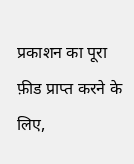प्रकाशन का पूरा फ़ीड प्राप्त करने के लिए,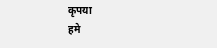कृपया
हमे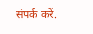संपर्क करें.